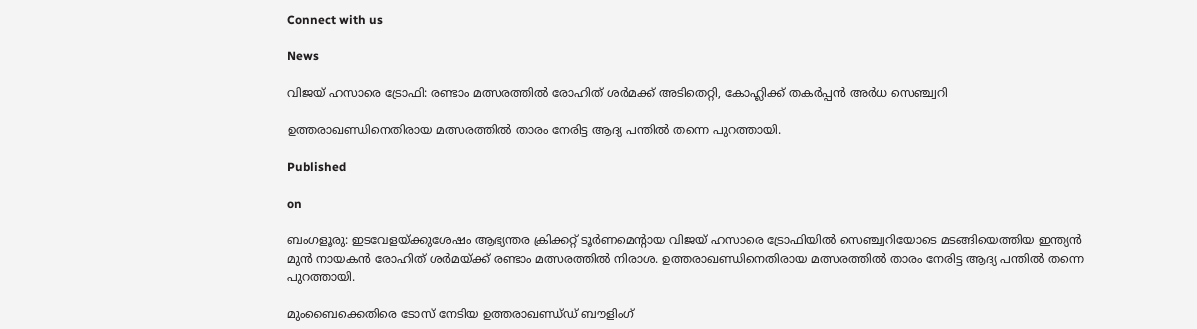Connect with us

News

വിജയ് ഹസാരെ ട്രോഫി: രണ്ടാം മത്സരത്തില്‍ രോഹിത് ശര്‍മക്ക് അടിതെറ്റി, കോഹ്ലിക്ക് തകര്‍പ്പന്‍ അര്‍ധ സെഞ്ച്വറി

ഉത്തരാഖണ്ഡിനെതിരായ മത്സരത്തില്‍ താരം നേരിട്ട ആദ്യ പന്തില്‍ തന്നെ പുറത്തായി.

Published

on

ബംഗളൂരു: ഇടവേളയ്ക്കുശേഷം ആഭ്യന്തര ക്രിക്കറ്റ് ടൂര്‍ണമെന്റായ വിജയ് ഹസാരെ ട്രോഫിയില്‍ സെഞ്ച്വറിയോടെ മടങ്ങിയെത്തിയ ഇന്ത്യന്‍ മുന്‍ നായകന്‍ രോഹിത് ശര്‍മയ്ക്ക് രണ്ടാം മത്സരത്തില്‍ നിരാശ. ഉത്തരാഖണ്ഡിനെതിരായ മത്സരത്തില്‍ താരം നേരിട്ട ആദ്യ പന്തില്‍ തന്നെ പുറത്തായി.

മുംബൈക്കെതിരെ ടോസ് നേടിയ ഉത്തരാഖണ്ഡ്ഡ് ബൗളിംഗ്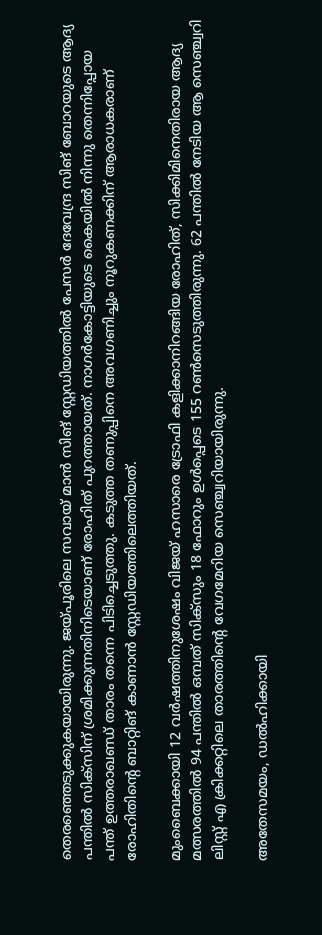തെരഞ്ഞെടുക്കുകയായിരുന്നു. ജയ്പൂരിലെ സവായ് മാന്‍ സിങ് സ്റ്റേഡിയത്തില്‍ പേസര്‍ ദേവേന്ദ്ര സിങ് ബോറയുടെ ആദ്യ പന്തില്‍ സിക്‌സിന് ശ്രമിക്കുന്നതിനിടെയാണ് രോഹിത് പുറത്തായത്. നാഗര്‍കോട്ടിയുടെ കൈയില്‍ നിന്നു തെന്നിപ്പോയ പന്ത് ഉത്തരാഖണ്ഡ് താരം തന്നെ പിടിച്ചെടുത്തു. കടുത്ത തണുപ്പിനെ അവഗണിച്ചും നൂറുകണക്കിന് ആരാധകരാണ് രോഹിതിന്റെ ബാറ്റിങ് കാണാന്‍ സ്റ്റേഡിയത്തിലെത്തിയത്.

മുംബൈക്കായി 12 വര്‍ഷത്തിനുശേഷം വിജയ് ഹസാരെ ട്രോഫി കളിക്കാനിറങ്ങിയ രോഹിത്, സിക്കിമിനെതിരായ ആദ്യ മത്സരത്തില്‍ 94 പന്തില്‍ ഒമ്പത് സിക്‌സും 18 ഫോറും ഉള്‍പ്പെടെ 155 റണ്‍സെടുത്തിരുന്നു. 62 പന്തില്‍ നേടിയ ആ സെഞ്ച്വറി ലിസ്റ്റ് എ ക്രിക്കറ്റിലെ താരത്തിന്റെ വേഗമേറിയ സെഞ്ച്വറിയായിരുന്നു.

അതേസമയം, ഡല്‍ഹിക്കായി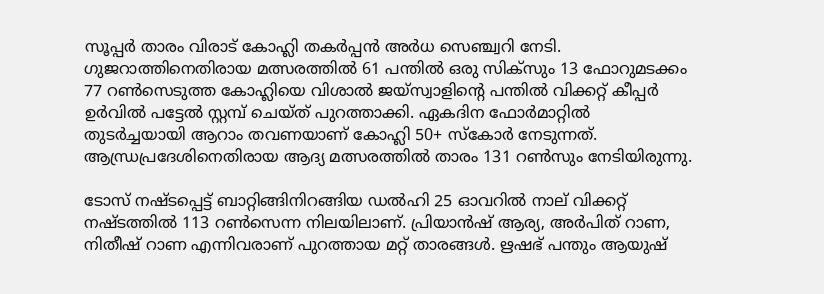സൂപ്പര്‍ താരം വിരാട് കോഹ്ലി തകര്‍പ്പന്‍ അര്‍ധ സെഞ്ച്വറി നേടി. ഗുജറാത്തിനെതിരായ മത്സരത്തില്‍ 61 പന്തില്‍ ഒരു സിക്‌സും 13 ഫോറുമടക്കം 77 റണ്‍സെടുത്ത കോഹ്ലിയെ വിശാല്‍ ജയ്‌സ്വാളിന്റെ പന്തില്‍ വിക്കറ്റ് കീപ്പര്‍ ഉര്‍വില്‍ പട്ടേല്‍ സ്റ്റമ്പ് ചെയ്ത് പുറത്താക്കി. ഏകദിന ഫോര്‍മാറ്റില്‍ തുടര്‍ച്ചയായി ആറാം തവണയാണ് കോഹ്ലി 50+ സ്‌കോര്‍ നേടുന്നത്. ആന്ധ്രപ്രദേശിനെതിരായ ആദ്യ മത്സരത്തില്‍ താരം 131 റണ്‍സും നേടിയിരുന്നു.

ടോസ് നഷ്ടപ്പെട്ട് ബാറ്റിങ്ങിനിറങ്ങിയ ഡല്‍ഹി 25 ഓവറില്‍ നാല് വിക്കറ്റ് നഷ്ടത്തില്‍ 113 റണ്‍സെന്ന നിലയിലാണ്. പ്രിയാന്‍ഷ് ആര്യ, അര്‍പിത് റാണ, നിതീഷ് റാണ എന്നിവരാണ് പുറത്തായ മറ്റ് താരങ്ങള്‍. ഋഷഭ് പന്തും ആയുഷ്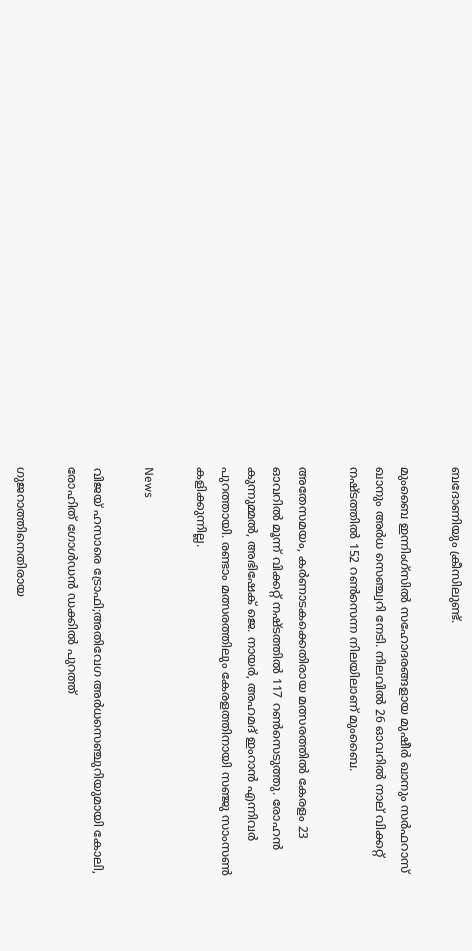ബദോണിയും ക്രീസിലുണ്ട്.

മുംബൈ ഇന്നിംഗ്സില്‍ സഹോദരങ്ങളായ മുഷീര്‍ ഖാനും സര്‍ഫറാസ് ഖാനും അര്‍ധ സെഞ്ച്വറി നേടി. നിലവില്‍ 26 ഓവറില്‍ നാല് വിക്കറ്റ് നഷ്ടത്തില്‍ 152 റണ്‍സെന്ന നിലയിലാണ് മുംബൈ.

അതേസമയം, കര്‍ണാടകക്കെതിരായ മത്സരത്തില്‍ കേരളം 23 ഓവറില്‍ മൂന്ന് വിക്കറ്റ് നഷ്ടത്തില്‍ 117 റണ്‍സെടുത്തു. രോഹന്‍ കുന്നുമ്മല്‍, അഭിഷേക് ജെ. നായര്‍, അഹമദ് ഇംറാന്‍ എന്നിവര്‍ പുറത്തായി. രണ്ടാം മത്സരത്തിലും കേരളത്തിനായി സഞ്ജു സാംസണ്‍ കളിക്കുന്നില്ല.

News

വിജയ് ഹസാരെ ട്രോഫി;അതിവേഗ അര്‍ധസെഞ്ചുറിയുമായി കോലി, രോഹിത് ഗോള്‍ഡന്‍ ഡക്കില്‍ പുറത്ത്

ഗുജറാത്തിനെതിരായ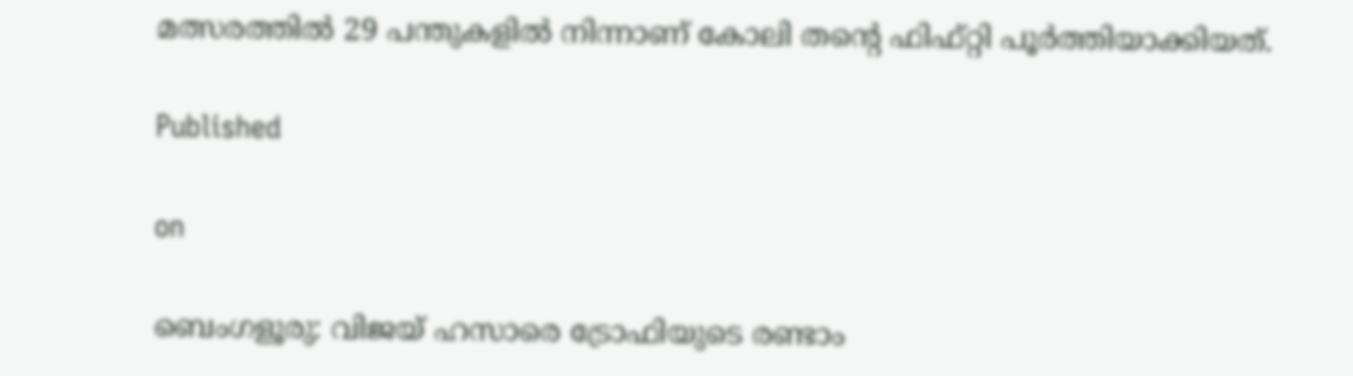മത്സരത്തില്‍ 29 പന്തുകളില്‍ നിന്നാണ് കോലി തന്റെ ഫിഫ്റ്റി പൂര്‍ത്തിയാക്കിയത്.

Published

on

ബെംഗളൂരു: വിജയ് ഹസാരെ ട്രോഫിയുടെ രണ്ടാം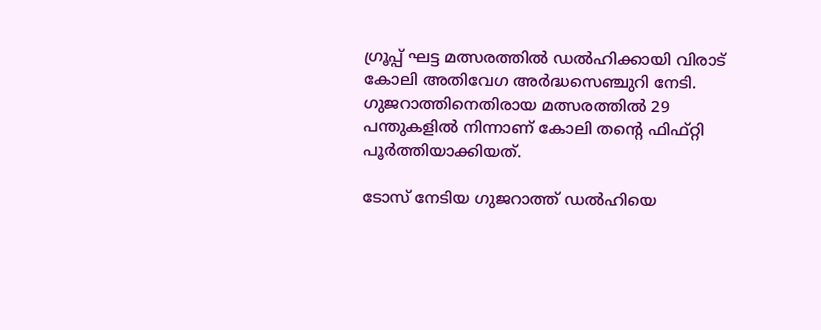ഗ്രൂപ്പ് ഘട്ട മത്സരത്തില്‍ ഡല്‍ഹിക്കായി വിരാട് കോലി അതിവേഗ അര്‍ദ്ധസെഞ്ചുറി നേടി. ഗുജറാത്തിനെതിരായ മത്സരത്തില്‍ 29 പന്തുകളില്‍ നിന്നാണ് കോലി തന്റെ ഫിഫ്റ്റി പൂര്‍ത്തിയാക്കിയത്.

ടോസ് നേടിയ ഗുജറാത്ത് ഡല്‍ഹിയെ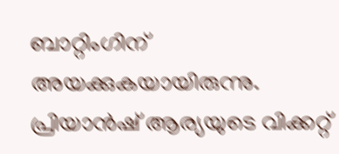ബാറ്റിംഗിന് അയക്കുകയായിരുന്നു. പ്രിയാന്‍ഷ് ആര്യയുടെ വിക്കറ്റ്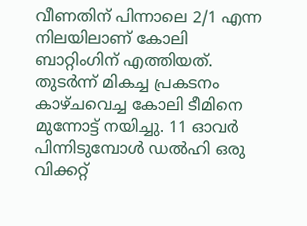വീണതിന് പിന്നാലെ 2/1 എന്ന നിലയിലാണ് കോലി ബാറ്റിംഗിന് എത്തിയത്. തുടര്‍ന്ന് മികച്ച പ്രകടനം കാഴ്ചവെച്ച കോലി ടീമിനെ മുന്നോട്ട് നയിച്ചു. 11 ഓവര്‍ പിന്നിടുമ്പോള്‍ ഡല്‍ഹി ഒരു വിക്കറ്റ്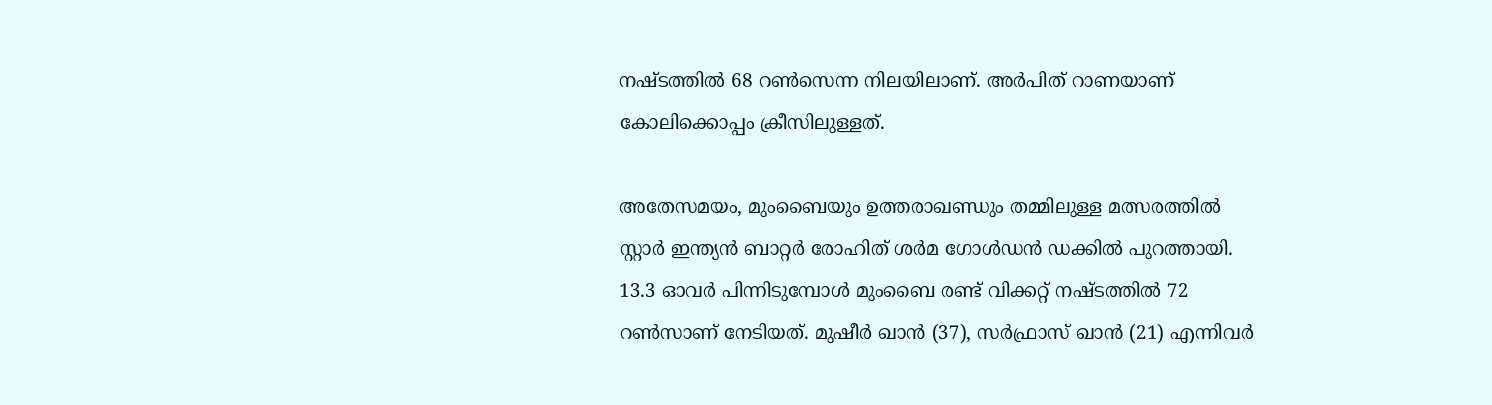നഷ്ടത്തില്‍ 68 റണ്‍സെന്ന നിലയിലാണ്. അര്‍പിത് റാണയാണ് കോലിക്കൊപ്പം ക്രീസിലുള്ളത്.

അതേസമയം, മുംബൈയും ഉത്തരാഖണ്ഡും തമ്മിലുള്ള മത്സരത്തില്‍ സ്റ്റാര്‍ ഇന്ത്യന്‍ ബാറ്റര്‍ രോഹിത് ശര്‍മ ഗോള്‍ഡന്‍ ഡക്കില്‍ പുറത്തായി. 13.3 ഓവര്‍ പിന്നിടുമ്പോള്‍ മുംബൈ രണ്ട് വിക്കറ്റ് നഷ്ടത്തില്‍ 72 റണ്‍സാണ് നേടിയത്. മുഷീര്‍ ഖാന്‍ (37), സര്‍ഫ്രാസ് ഖാന്‍ (21) എന്നിവര്‍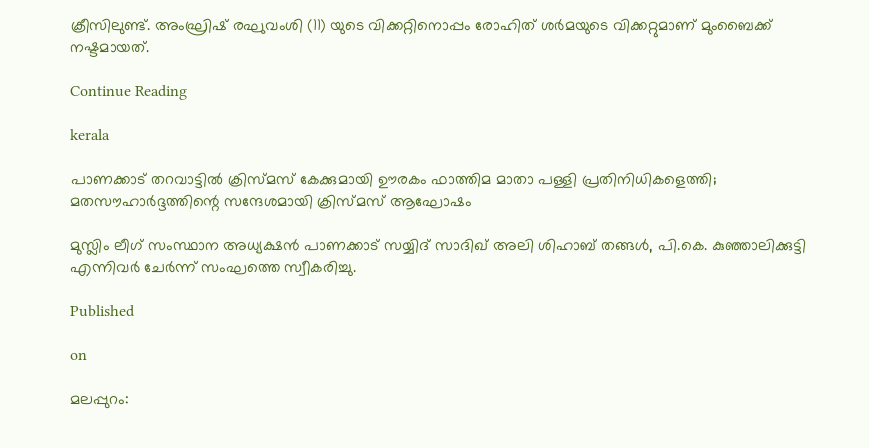ക്രീസിലുണ്ട്. അംഘ്രിഷ് രഘുവംശി (11) യുടെ വിക്കറ്റിനൊപ്പം രോഹിത് ശര്‍മയുടെ വിക്കറ്റുമാണ് മുംബൈക്ക് നഷ്ടമായത്.

Continue Reading

kerala

പാണക്കാട് തറവാട്ടിൽ ക്രിസ്മസ് കേക്കുമായി ഊരകം ഫാത്തിമ മാതാ പള്ളി പ്രതിനിധികളെത്തി; മതസൗഹാർദ്ദത്തിന്റെ സന്ദേശമായി ക്രിസ്മസ് ആഘോഷം

മുസ്ലിം ലീഗ് സംസ്ഥാന അധ്യക്ഷൻ പാണക്കാട് സയ്യിദ് സാദിഖ് അലി ശിഹാബ് തങ്ങൾ, പി.കെ. കുഞ്ഞാലിക്കുട്ടി എന്നിവർ ചേർന്ന് സംഘത്തെ സ്വീകരിച്ചു.

Published

on

മലപ്പുറം: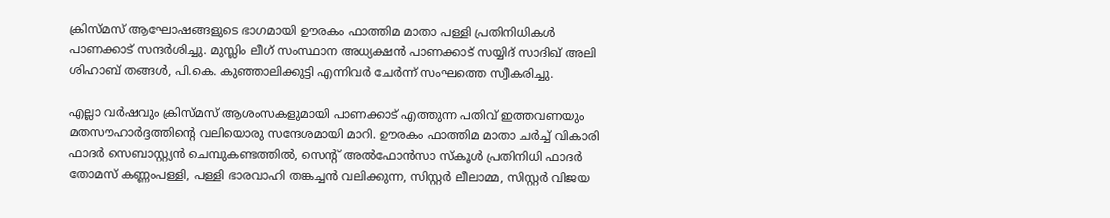ക്രിസ്മസ് ആഘോഷങ്ങളുടെ ഭാഗമായി ഊരകം ഫാത്തിമ മാതാ പള്ളി പ്രതിനിധികൾ പാണക്കാട് സന്ദർശിച്ചു. മുസ്ലിം ലീഗ് സംസ്ഥാന അധ്യക്ഷൻ പാണക്കാട് സയ്യിദ് സാദിഖ് അലി ശിഹാബ് തങ്ങൾ, പി.കെ. കുഞ്ഞാലിക്കുട്ടി എന്നിവർ ചേർന്ന് സംഘത്തെ സ്വീകരിച്ചു.

എല്ലാ വർഷവും ക്രിസ്മസ് ആശംസകളുമായി പാണക്കാട് എത്തുന്ന പതിവ് ഇത്തവണയും മതസൗഹാർദ്ദത്തിന്റെ വലിയൊരു സന്ദേശമായി മാറി. ഊരകം ഫാത്തിമ മാതാ ചർച്ച് വികാരി ഫാദർ സെബാസ്റ്റ്യൻ ചെമ്പുകണ്ടത്തിൽ, സെന്റ് അൽഫോൻസാ സ്കൂൾ പ്രതിനിധി ഫാദർ തോമസ് കണ്ണംപള്ളി, പള്ളി ഭാരവാഹി തങ്കച്ചൻ വലിക്കുന്ന, സിസ്റ്റർ ലീലാമ്മ, സിസ്റ്റർ വിജയ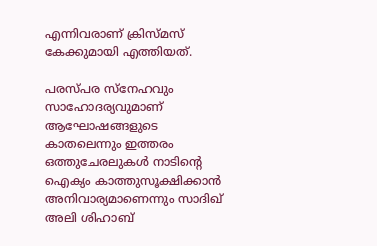എന്നിവരാണ് ക്രിസ്മസ് കേക്കുമായി എത്തിയത്.

പരസ്പര സ്നേഹവും സാഹോദര്യവുമാണ് ആഘോഷങ്ങളുടെ കാതലെന്നും ഇത്തരം ഒത്തുചേരലുകൾ നാടിന്റെ ഐക്യം കാത്തുസൂക്ഷിക്കാൻ അനിവാര്യമാണെന്നും സാദിഖ് അലി ശിഹാബ്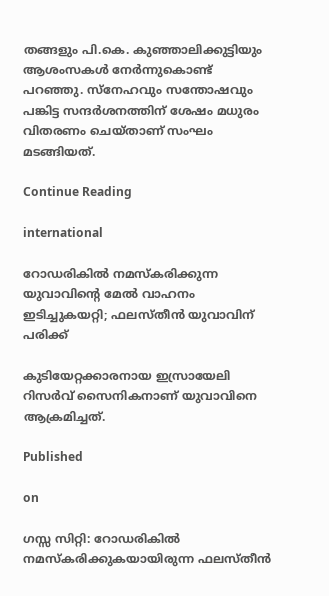തങ്ങളും പി.കെ. കുഞ്ഞാലിക്കുട്ടിയും ആശംസകൾ നേർന്നുകൊണ്ട് പറഞ്ഞു. സ്നേഹവും സന്തോഷവും പങ്കിട്ട സന്ദർശനത്തിന് ശേഷം മധുരം വിതരണം ചെയ്താണ് സംഘം മടങ്ങിയത്.

Continue Reading

international

റോഡരികില്‍ നമസ്‌കരിക്കുന്ന യുവാവിന്റെ മേല്‍ വാഹനം ഇടിച്ചുകയറ്റി; ഫലസ്തീന്‍ യുവാവിന് പരിക്ക്

കുടിയേറ്റക്കാരനായ ഇസ്രായേലി റിസര്‍വ് സൈനികനാണ് യുവാവിനെ ആക്രമിച്ചത്.

Published

on

ഗസ്സ സിറ്റി: റോഡരികില്‍ നമസ്‌കരിക്കുകയായിരുന്ന ഫലസ്തീന്‍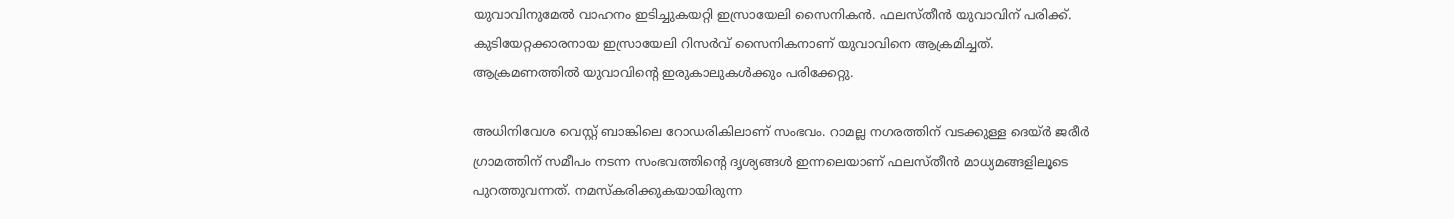യുവാവിനുമേല്‍ വാഹനം ഇടിച്ചുകയറ്റി ഇസ്രായേലി സൈനികന്‍. ഫലസ്തീന്‍ യുവാവിന് പരിക്ക്. കുടിയേറ്റക്കാരനായ ഇസ്രായേലി റിസര്‍വ് സൈനികനാണ് യുവാവിനെ ആക്രമിച്ചത്. ആക്രമണത്തില്‍ യുവാവിന്റെ ഇരുകാലുകള്‍ക്കും പരിക്കേറ്റു.

അധിനിവേശ വെസ്റ്റ് ബാങ്കിലെ റോഡരികിലാണ് സംഭവം. റാമല്ല നഗരത്തിന് വടക്കുള്ള ദെയ്ര്‍ ജരീര്‍ ഗ്രാമത്തിന് സമീപം നടന്ന സംഭവത്തിന്റെ ദൃശ്യങ്ങള്‍ ഇന്നലെയാണ് ഫലസ്തീന്‍ മാധ്യമങ്ങളിലൂടെ പുറത്തുവന്നത്. നമസ്‌കരിക്കുകയായിരുന്ന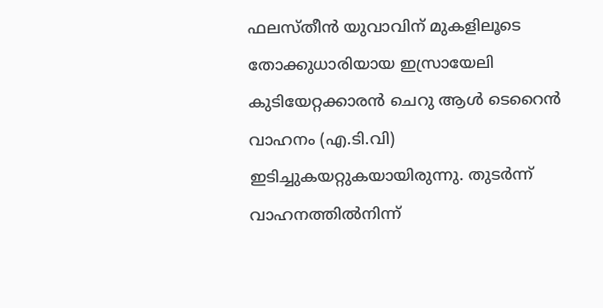ഫലസ്തീന്‍ യുവാവിന് മുകളിലൂടെ തോക്കുധാരിയായ ഇസ്രായേലി കുടിയേറ്റക്കാരന്‍ ചെറു ആള്‍ ടെറൈന്‍ വാഹനം (എ.ടി.വി) ഇടിച്ചുകയറ്റുകയായിരുന്നു. തുടര്‍ന്ന് വാഹനത്തില്‍നിന്ന്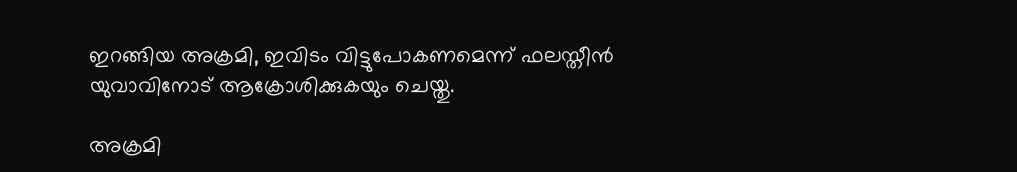ഇറങ്ങിയ അക്രമി, ഇവിടം വിട്ടുപോകണമെന്ന് ഫലസ്തീന്‍ യുവാവിനോട് ആക്രോശിക്കുകയും ചെയ്തു.

അക്രമി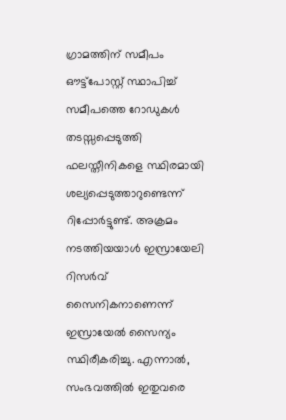ഗ്രാമത്തിന് സമീപം ഔട്ട്പോസ്റ്റ് സ്ഥാപിച്ച് സമീപത്തെ റോഡുകള്‍ തടസ്സപ്പെടുത്തി ഫലസ്തീനികളെ സ്ഥിരമായി ശല്യപ്പെടുത്താറുണ്ടെന്ന് റിപ്പോര്‍ട്ടുണ്ട്. അക്രമം നടത്തിയയാള്‍ ഇസ്രായേലി റിസര്‍വ് സൈനികനാണെന്ന് ഇസ്രായേല്‍ സൈന്യം സ്ഥിരീകരിച്ചു. എന്നാല്‍, സംഭവത്തില്‍ ഇതുവരെ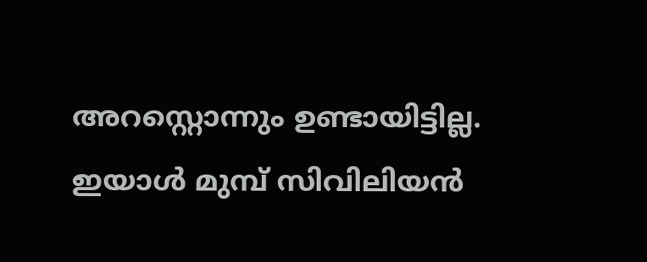അറസ്റ്റൊന്നും ഉണ്ടായിട്ടില്ല. ഇയാള്‍ മുമ്പ് സിവിലിയന്‍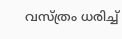വസ്ത്രം ധരിച്ച്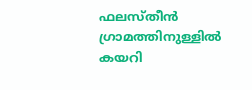ഫലസ്തീന്‍ ഗ്രാമത്തിനുള്ളില്‍ കയറി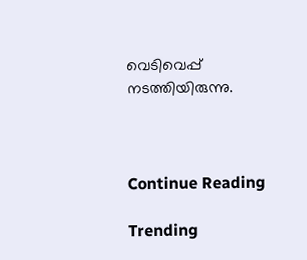വെടിവെപ്പ് നടത്തിയിരുന്നു.



Continue Reading

Trending